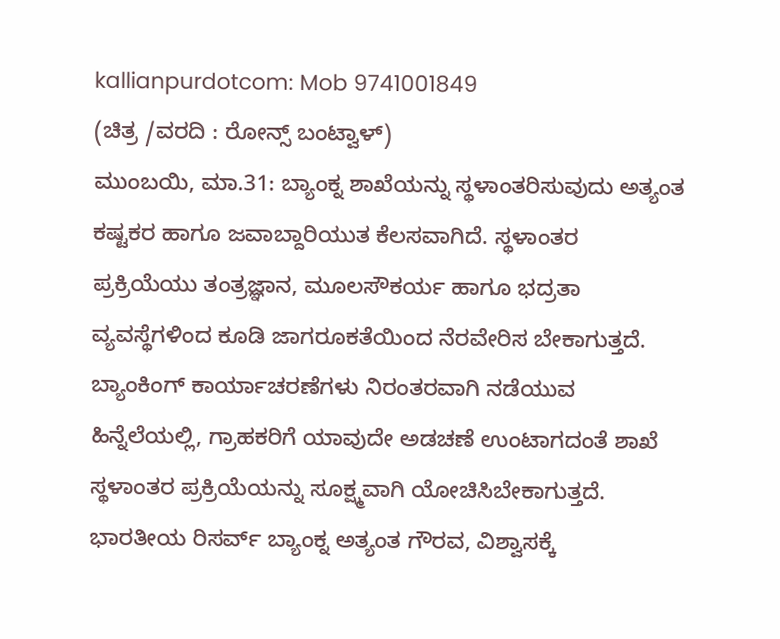kallianpurdotcom: Mob 9741001849
(ಚಿತ್ರ /ವರದಿ : ರೋನ್ಸ್ ಬಂಟ್ವಾಳ್)
ಮುಂಬಯಿ, ಮಾ.31: ಬ್ಯಾಂಕ್ನ ಶಾಖೆಯನ್ನು ಸ್ಥಳಾಂತರಿಸುವುದು ಅತ್ಯಂತ ಕಷ್ಟಕರ ಹಾಗೂ ಜವಾಬ್ದಾರಿಯುತ ಕೆಲಸವಾಗಿದೆ. ಸ್ಥಳಾಂತರ ಪ್ರಕ್ರಿಯೆಯು ತಂತ್ರಜ್ಞಾನ, ಮೂಲಸೌಕರ್ಯ ಹಾಗೂ ಭದ್ರತಾ ವ್ಯವಸ್ಥೆಗಳಿಂದ ಕೂಡಿ ಜಾಗರೂಕತೆಯಿಂದ ನೆರವೇರಿಸ ಬೇಕಾಗುತ್ತದೆ. ಬ್ಯಾಂಕಿಂಗ್ ಕಾರ್ಯಾಚರಣೆಗಳು ನಿರಂತರವಾಗಿ ನಡೆಯುವ ಹಿನ್ನೆಲೆಯಲ್ಲಿ, ಗ್ರಾಹಕರಿಗೆ ಯಾವುದೇ ಅಡಚಣೆ ಉಂಟಾಗದಂತೆ ಶಾಖೆ ಸ್ಥಳಾಂತರ ಪ್ರಕ್ರಿಯೆಯನ್ನು ಸೂಕ್ಷ್ಮವಾಗಿ ಯೋಚಿಸಿಬೇಕಾಗುತ್ತದೆ. ಭಾರತೀಯ ರಿಸರ್ವ್ ಬ್ಯಾಂಕ್ನ ಅತ್ಯಂತ ಗೌರವ, ವಿಶ್ವಾಸಕ್ಕೆ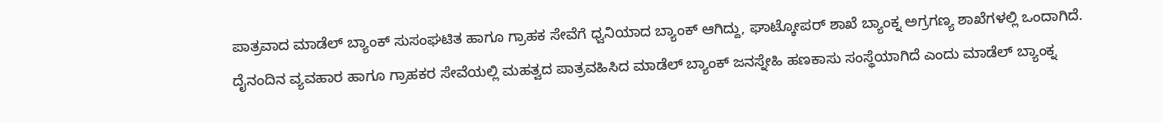ಪಾತ್ರವಾದ ಮಾಡೆಲ್ ಬ್ಯಾಂಕ್ ಸುಸಂಘಟಿತ ಹಾಗೂ ಗ್ರಾಹಕ ಸೇವೆಗೆ ಧ್ವನಿಯಾದ ಬ್ಯಾಂಕ್ ಆಗಿದ್ದು, ಘಾಟ್ಕೋಪರ್ ಶಾಖೆ ಬ್ಯಾಂಕ್ನ ಅಗ್ರಗಣ್ಯ ಶಾಖೆಗಳಲ್ಲಿ ಒಂದಾಗಿದೆ. ದೈನಂದಿನ ವ್ಯವಹಾರ ಹಾಗೂ ಗ್ರಾಹಕರ ಸೇವೆಯಲ್ಲಿ ಮಹತ್ವದ ಪಾತ್ರವಹಿಸಿದ ಮಾಡೆಲ್ ಬ್ಯಾಂಕ್ ಜನಸ್ನೇಹಿ ಹಣಕಾಸು ಸಂಸ್ಥೆಯಾಗಿದೆ ಎಂದು ಮಾಡೆಲ್ ಬ್ಯಾಂಕ್ನ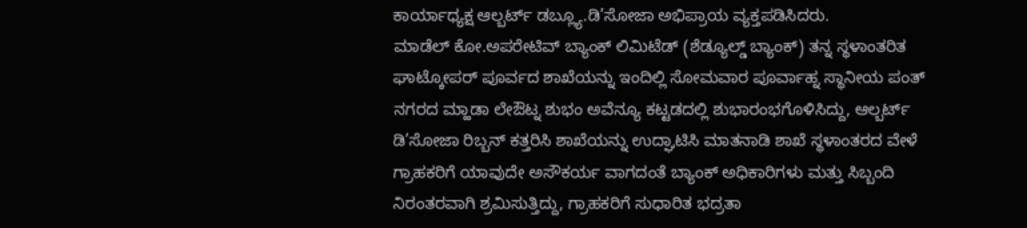ಕಾರ್ಯಾಧ್ಯಕ್ಷ ಆಲ್ಬರ್ಟ್ ಡಬ್ಲ್ಯೂ.ಡಿ’ಸೋಜಾ ಅಭಿಪ್ರಾಯ ವ್ಯಕ್ತಪಡಿಸಿದರು.
ಮಾಡೆಲ್ ಕೋ.ಅಪರೇಟಿವ್ ಬ್ಯಾಂಕ್ ಲಿಮಿಟೆಡ್ (ಶೆಡ್ಯೂಲ್ಡ್ ಬ್ಯಾಂಕ್) ತನ್ನ ಸ್ಥಳಾಂತರಿತ ಘಾಟ್ಕೋಪರ್ ಪೂರ್ವದ ಶಾಖೆಯನ್ನು ಇಂದಿಲ್ಲಿ ಸೋಮವಾರ ಪೂರ್ವಾಹ್ನ ಸ್ಥಾನೀಯ ಪಂತ್ ನಗರದ ಮ್ಹಾಡಾ ಲೇಔಟ್ನ ಶುಭಂ ಅವೆನ್ಯೂ ಕಟ್ಟಡದಲ್ಲಿ ಶುಭಾರಂಭಗೊಳಿಸಿದ್ದು, ಆಲ್ಬರ್ಟ್ ಡಿ’ಸೋಜಾ ರಿಬ್ಬನ್ ಕತ್ತರಿಸಿ ಶಾಖೆಯನ್ನು ಉದ್ಘಾಟಿಸಿ ಮಾತನಾಡಿ ಶಾಖೆ ಸ್ಥಳಾಂತರದ ವೇಳೆ ಗ್ರಾಹಕರಿಗೆ ಯಾವುದೇ ಅಸೌಕರ್ಯ ವಾಗದಂತೆ ಬ್ಯಾಂಕ್ ಅಧಿಕಾರಿಗಳು ಮತ್ತು ಸಿಬ್ಬಂದಿ ನಿರಂತರವಾಗಿ ಶ್ರಮಿಸುತ್ತಿದ್ದು, ಗ್ರಾಹಕರಿಗೆ ಸುಧಾರಿತ ಭದ್ರತಾ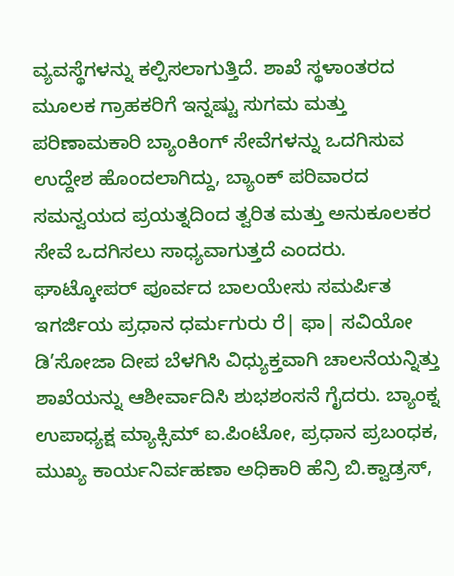ವ್ಯವಸ್ಥೆಗಳನ್ನು ಕಲ್ಪಿಸಲಾಗುತ್ತಿದೆ. ಶಾಖೆ ಸ್ಥಳಾಂತರದ ಮೂಲಕ ಗ್ರಾಹಕರಿಗೆ ಇನ್ನಷ್ಟು ಸುಗಮ ಮತ್ತು ಪರಿಣಾಮಕಾರಿ ಬ್ಯಾಂಕಿಂಗ್ ಸೇವೆಗಳನ್ನು ಒದಗಿಸುವ ಉದ್ದೇಶ ಹೊಂದಲಾಗಿದ್ದು, ಬ್ಯಾಂಕ್ ಪರಿವಾರದ ಸಮನ್ವಯದ ಪ್ರಯತ್ನದಿಂದ ತ್ವರಿತ ಮತ್ತು ಅನುಕೂಲಕರ ಸೇವೆ ಒದಗಿಸಲು ಸಾಧ್ಯವಾಗುತ್ತದೆ ಎಂದರು.
ಘಾಟ್ಕೋಪರ್ ಪೂರ್ವದ ಬಾಲಯೇಸು ಸಮರ್ಪಿತ ಇಗರ್ಜಿಯ ಪ್ರಧಾನ ಧರ್ಮಗುರು ರೆ| ಫಾ| ಸವಿಯೋ ಡಿ’ಸೋಜಾ ದೀಪ ಬೆಳಗಿಸಿ ವಿಧ್ಯುಕ್ತವಾಗಿ ಚಾಲನೆಯನ್ನಿತ್ತು ಶಾಖೆಯನ್ನು ಆಶೀರ್ವಾದಿಸಿ ಶುಭಶಂಸನೆ ಗೈದರು. ಬ್ಯಾಂಕ್ನ ಉಪಾಧ್ಯಕ್ಷ ಮ್ಯಾಕ್ಸಿಮ್ ಐ.ಪಿಂಟೋ, ಪ್ರಧಾನ ಪ್ರಬಂಧಕ, ಮುಖ್ಯ ಕಾರ್ಯನಿರ್ವಹಣಾ ಅಧಿಕಾರಿ ಹೆನ್ರಿ ಬಿ.ಕ್ವಾಡ್ರಸ್,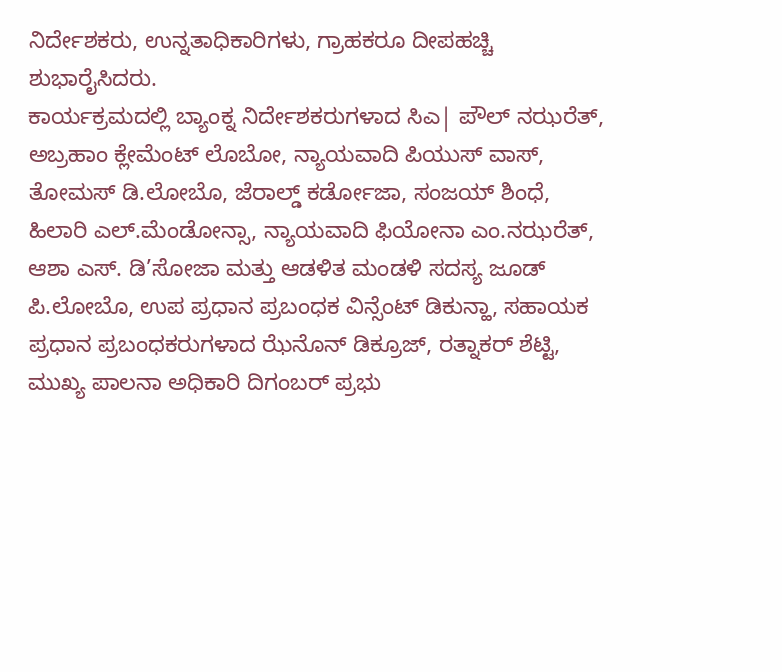ನಿರ್ದೇಶಕರು, ಉನ್ನತಾಧಿಕಾರಿಗಳು, ಗ್ರಾಹಕರೂ ದೀಪಹಚ್ಚಿ ಶುಭಾರೈಸಿದರು.
ಕಾರ್ಯಕ್ರಮದಲ್ಲಿ ಬ್ಯಾಂಕ್ನ ನಿರ್ದೇಶಕರುಗಳಾದ ಸಿಎ| ಪೌಲ್ ನಝರೆತ್, ಅಬ್ರಹಾಂ ಕ್ಲೇಮೆಂಟ್ ಲೊಬೋ, ನ್ಯಾಯವಾದಿ ಪಿಯುಸ್ ವಾಸ್, ತೋಮಸ್ ಡಿ.ಲೋಬೊ, ಜೆರಾಲ್ಡ್ ಕರ್ಡೋಜಾ, ಸಂಜಯ್ ಶಿಂಧೆ, ಹಿಲಾರಿ ಎಲ್.ಮೆಂಡೋನ್ಸಾ, ನ್ಯಾಯವಾದಿ ಫಿಯೋನಾ ಎಂ.ನಝರೆತ್, ಆಶಾ ಎಸ್. ಡಿ’ಸೋಜಾ ಮತ್ತು ಆಡಳಿತ ಮಂಡಳಿ ಸದಸ್ಯ ಜೂಡ್ ಪಿ.ಲೋಬೊ, ಉಪ ಪ್ರಧಾನ ಪ್ರಬಂಧಕ ವಿನ್ಸೆಂಟ್ ಡಿಕುನ್ಹಾ, ಸಹಾಯಕ ಪ್ರಧಾನ ಪ್ರಬಂಧಕರುಗಳಾದ ಝೆನೊನ್ ಡಿಕ್ರೂಜ್, ರತ್ನಾಕರ್ ಶೆಟ್ಟಿ, ಮುಖ್ಯ ಪಾಲನಾ ಅಧಿಕಾರಿ ದಿಗಂಬರ್ ಪ್ರಭು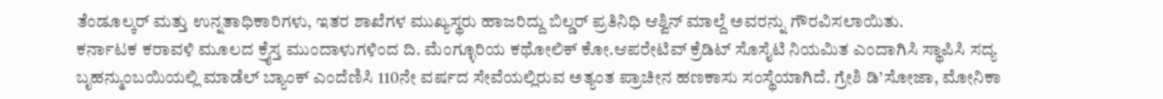ತೆಂಡೂಲ್ಕರ್ ಮತ್ತು ಉನ್ನತಾಧಿಕಾರಿಗಳು, ಇತರ ಶಾಖೆಗಳ ಮುಖ್ಯಸ್ಥರು ಹಾಜರಿದ್ದು ಬಿಲ್ಡರ್ ಪ್ರತಿನಿಧಿ ಆಶ್ವಿನ್ ಮಾಲ್ದೆ ಅವರನ್ನು ಗೌರವಿಸಲಾಯಿತು.
ಕರ್ನಾಟಕ ಕರಾವಳಿ ಮೂಲದ ಕ್ರೈಸ್ತ ಮುಂದಾಳುಗಳಿಂದ ದಿ. ಮೆಂಗ್ಳೂರಿಯ ಕಥೋಲಿಕ್ ಕೋ.ಆಪರೇಟಿವ್ ಕ್ರೆಡಿಟ್ ಸೊಸೈಟಿ ನಿಯಮಿತ ಎಂದಾಗಿಸಿ ಸ್ಥಾಪಿಸಿ ಸದ್ಯ ಬೃಹನ್ಮುಂಬಯಿಯಲ್ಲಿ ಮಾಡೆಲ್ ಬ್ಯಾಂಕ್ ಎಂದೆಣಿಸಿ 110ನೇ ವರ್ಷದ ಸೇವೆಯಲ್ಲಿರುವ ಅತ್ಯಂತ ಪ್ರಾಚೀನ ಹಣಕಾಸು ಸಂಸ್ಥೆಯಾಗಿದೆ. ಗ್ರೇಶಿ ಡಿ’ಸೋಜಾ, ಮೋನಿಕಾ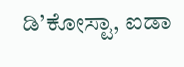ಡಿ’ಕೋಸ್ಟಾ, ಐಡಾ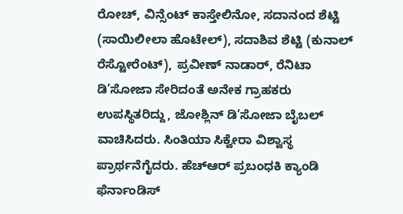ರೋಚ್, ವಿನ್ಸೆಂಟ್ ಕಾಸ್ತೇಲಿನೋ, ಸದಾನಂದ ಶೆಟ್ಟಿ (ಸಾಯಿಲೀಲಾ ಹೊಟೇಲ್), ಸದಾಶಿವ ಶೆಟ್ಟಿ (ಕುನಾಲ್ ರೆಸ್ಟೋರೆಂಟ್), ಪ್ರವೀಣ್ ನಾಡಾರ್, ರೆನಿಟಾ ಡಿ’ಸೋಜಾ ಸೇರಿದಂತೆ ಅನೇಕ ಗ್ರಾಹಕರು ಉಪಸ್ಥಿತರಿದ್ದು, ಜೋಶ್ಲಿನ್ ಡಿ’ಸೋಜಾ ಬೈಬಲ್ ವಾಚಿಸಿದರು. ಸಿಂತಿಯಾ ಸಿಕ್ವೇರಾ ವಿಶ್ವಾಸ್ಥ ಪ್ರಾರ್ಥನೆಗೈದರು. ಹೆಚ್ಆರ್ ಪ್ರಬಂಧಕಿ ಕ್ಯಾಂಡಿ ಫೆರ್ನಾಂಡಿಸ್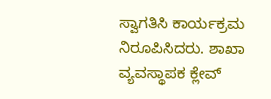ಸ್ವಾಗತಿಸಿ ಕಾರ್ಯಕ್ರಮ ನಿರೂಪಿಸಿದರು. ಶಾಖಾ ವ್ಯವಸ್ಥಾಪಕ ಕ್ಲೇವ್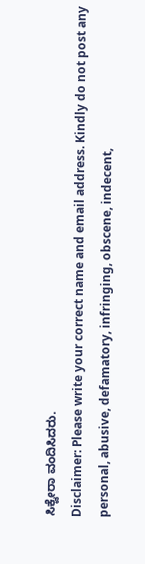ಸಿಕ್ವೇರಾ ವಂದಿಸಿದರು.
Disclaimer: Please write your correct name and email address. Kindly do not post any personal, abusive, defamatory, infringing, obscene, indecent,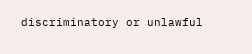discriminatory or unlawful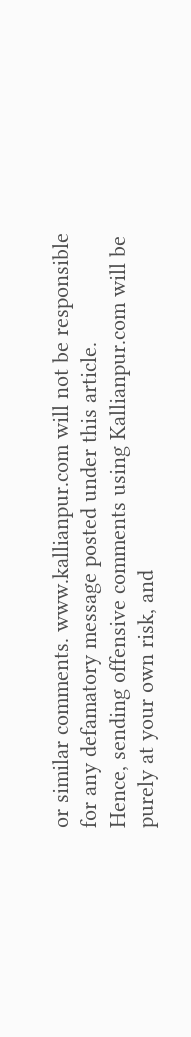or similar comments. www.kallianpur.com will not be responsible for any defamatory message posted under this article.
Hence, sending offensive comments using Kallianpur.com will be purely at your own risk, and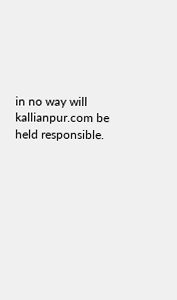in no way will kallianpur.com be held responsible.